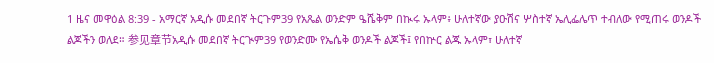1 ዜና መዋዕል 8:39 - አማርኛ አዲሱ መደበኛ ትርጉም39 የአጼል ወንድም ዔሼቅም በኲሩ ኡላም፥ ሁለተኛው ያዑሽና ሦስተኛ ኤሊፌሌጥ ተብለው የሚጠሩ ወንዶች ልጆችን ወለደ። 参见章节አዲሱ መደበኛ ትርጒም39 የወንድሙ የኤሴቅ ወንዶች ልጆች፤ የበኵር ልጁ ኡላም፣ ሁለተኛ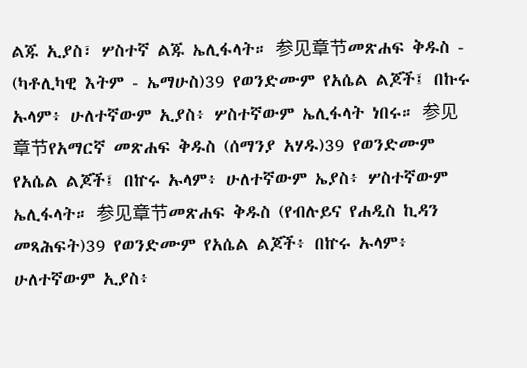ልጁ ኢያስ፣ ሦስተኛ ልጁ ኤሊፋላት። 参见章节መጽሐፍ ቅዱስ - (ካቶሊካዊ እትም - ኤማሁስ)39 የወንድሙም የአሴል ልጆች፤ በኩሩ ኡላም፥ ሁለተኛውም ኢያስ፥ ሦስተኛውም ኤሊፋላት ነበሩ። 参见章节የአማርኛ መጽሐፍ ቅዱስ (ሰማንያ አሃዱ)39 የወንድሙም የአሴል ልጆች፤ በኵሩ ኡላም፥ ሁለተኛውም ኤያስ፥ ሦስተኛውም ኤሊፋላት። 参见章节መጽሐፍ ቅዱስ (የብሉይና የሐዲስ ኪዳን መጻሕፍት)39 የወንድሙም የአሴል ልጆች፥ በኵሩ ኡላም፥ ሁለተኛውም ኢያስ፥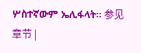ሦስተኛውም ኤሊፋላት። 参见章节 |